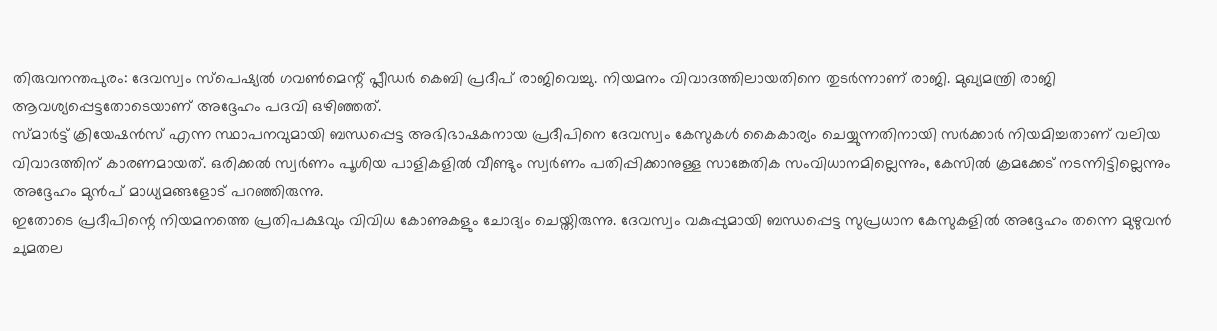തിരുവനന്തപുരം: ദേവസ്വം സ്പെഷ്യൽ ഗവൺമെന്റ് പ്ലീഡർ കെബി പ്രദീപ് രാജിവെച്ചു. നിയമനം വിവാദത്തിലായതിനെ തുടർന്നാണ് രാജി. മുഖ്യമന്ത്രി രാജി ആവശ്യപ്പെട്ടതോടെയാണ് അദ്ദേഹം പദവി ഒഴിഞ്ഞത്.
സ്മാർട്ട് ക്രിയേഷൻസ് എന്ന സ്ഥാപനവുമായി ബന്ധപ്പെട്ട അഭിഭാഷകനായ പ്രദീപിനെ ദേവസ്വം കേസുകൾ കൈകാര്യം ചെയ്യുന്നതിനായി സർക്കാർ നിയമിച്ചതാണ് വലിയ വിവാദത്തിന് കാരണമായത്. ഒരിക്കൽ സ്വർണം പൂശിയ പാളികളിൽ വീണ്ടും സ്വർണം പതിപ്പിക്കാനുള്ള സാങ്കേതിക സംവിധാനമില്ലെന്നും, കേസിൽ ക്രമക്കേട് നടന്നിട്ടില്ലെന്നും അദ്ദേഹം മുൻപ് മാധ്യമങ്ങളോട് പറഞ്ഞിരുന്നു.
ഇതോടെ പ്രദീപിന്റെ നിയമനത്തെ പ്രതിപക്ഷവും വിവിധ കോണുകളും ചോദ്യം ചെയ്തിരുന്നു. ദേവസ്വം വകുപ്പുമായി ബന്ധപ്പെട്ട സുപ്രധാന കേസുകളിൽ അദ്ദേഹം തന്നെ മുഴുവൻ ചുമതല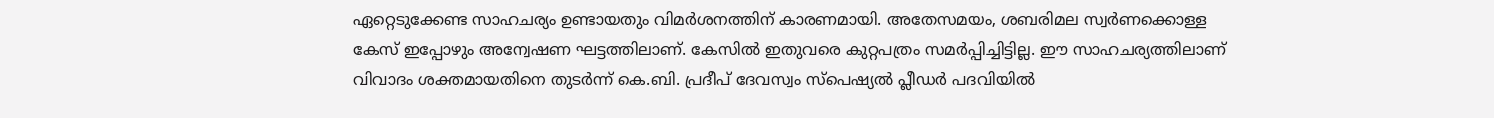ഏറ്റെടുക്കേണ്ട സാഹചര്യം ഉണ്ടായതും വിമർശനത്തിന് കാരണമായി. അതേസമയം, ശബരിമല സ്വർണക്കൊള്ള കേസ് ഇപ്പോഴും അന്വേഷണ ഘട്ടത്തിലാണ്. കേസിൽ ഇതുവരെ കുറ്റപത്രം സമർപ്പിച്ചിട്ടില്ല. ഈ സാഹചര്യത്തിലാണ് വിവാദം ശക്തമായതിനെ തുടർന്ന് കെ.ബി. പ്രദീപ് ദേവസ്വം സ്പെഷ്യൽ പ്ലീഡർ പദവിയിൽ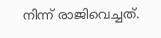നിന്ന് രാജിവെച്ചത്.